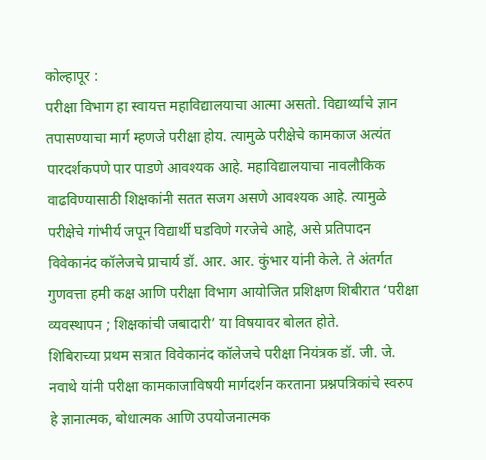कोल्हापूर :
परीक्षा विभाग हा स्वायत्त महाविद्यालयाचा आत्मा असतो. विद्यार्थ्यांचे ज्ञान तपासण्याचा मार्ग म्हणजे परीक्षा होय. त्यामुळे परीक्षेचे कामकाज अत्यंत पारदर्शकपणे पार पाडणे आवश्यक आहे. महाविद्यालयाचा नावलौकिक वाढविण्यासाठी शिक्षकांनी सतत सजग असणे आवश्यक आहे. त्यामुळे परीक्षेचे गांभीर्य जपून विद्यार्थी घडविणे गरजेचे आहे, असे प्रतिपादन विवेकानंद कॉलेजचे प्राचार्य डॉ. आर. आर. कुंभार यांनी केले. ते अंतर्गत गुणवत्ता हमी कक्ष आणि परीक्षा विभाग आयोजित प्रशिक्षण शिबीरात ‘परीक्षा व्यवस्थापन ; शिक्षकांची जबादारी’ या विषयावर बोलत होते.
शिबिराच्या प्रथम सत्रात विवेकानंद कॉलेजचे परीक्षा नियंत्रक डॉ. जी. जे. नवाथे यांनी परीक्षा कामकाजाविषयी मार्गदर्शन करताना प्रश्नपत्रिकांचे स्वरुप हे ज्ञानात्मक, बोधात्मक आणि उपयोजनात्मक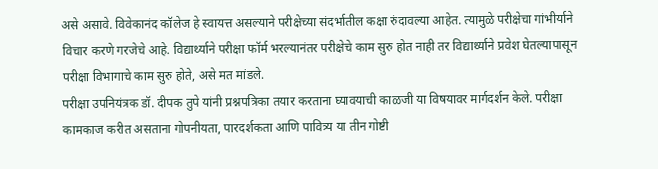असे असावे. विवेकानंद कॉलेज हे स्वायत्त असल्याने परीक्षेच्या संदर्भातील कक्षा रुंदावल्या आहेत. त्यामुळे परीक्षेचा गांभीर्याने विचार करणे गरजेचे आहे. विद्यार्थ्याने परीक्षा फॉर्म भरल्यानंतर परीक्षेचे काम सुरु होत नाही तर विद्यार्थ्याने प्रवेश घेतल्यापासून परीक्षा विभागाचे काम सुरु होते, असे मत मांडले.
परीक्षा उपनियंत्रक डॉ. दीपक तुपे यांनी प्रश्नपत्रिका तयार करताना घ्यावयाची काळजी या विषयावर मार्गदर्शन केले. परीक्षा कामकाज करीत असताना गोपनीयता, पारदर्शकता आणि पावित्र्य या तीन गोष्टी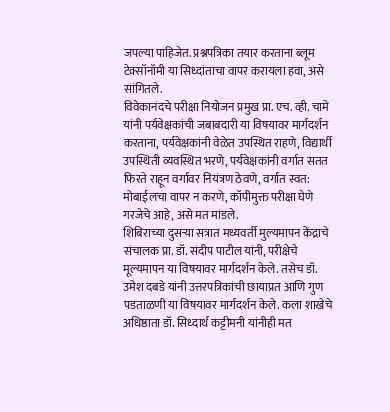जपल्या पाहिजेत. प्रश्नपत्रिका तयार करताना ब्लूम टेक्सॉनॉमी या सिध्दांताचा वापर करायला हवा, असे सांगितले.
विवेकानंदचे परीक्षा नियोजन प्रमुख प्रा. एच. व्ही. चामे यांनी पर्यवेक्षकांची जबाबदारी या विषयावर मार्गदर्शन करताना, पर्यवेक्षकांनी वेळेत उपस्थित राहणे, विद्यार्थी उपस्थिती व्यवस्थित भरणे, पर्यवेक्षकांनी वर्गात सतत फिरते राहून वर्गावर नियंत्रण ठेवणे, वर्गात स्वत: मोबाईलचा वापर न करणे, कॉपीमुक्त परीक्षा घेणे गरजेचे आहे, असे मत मांडले.
शिबिराच्या दुसऱ्या सत्रात मध्यवर्ती मुल्यमापन केंद्राचे संचालक प्रा. डॉ. संदीप पाटील यांनी, परीक्षेचे मूल्यमापन या विषयावर मार्गदर्शन केले. तसेच डॉ. उमेश दबडे यांनी उत्तरपत्रिकांची छायाप्रत आणि गुण पडताळणी या विषयावर मार्गदर्शन केले. कला शाखेचे अधिष्ठाता डॉ. सिध्दार्थ कट्टीमनी यांनीही मत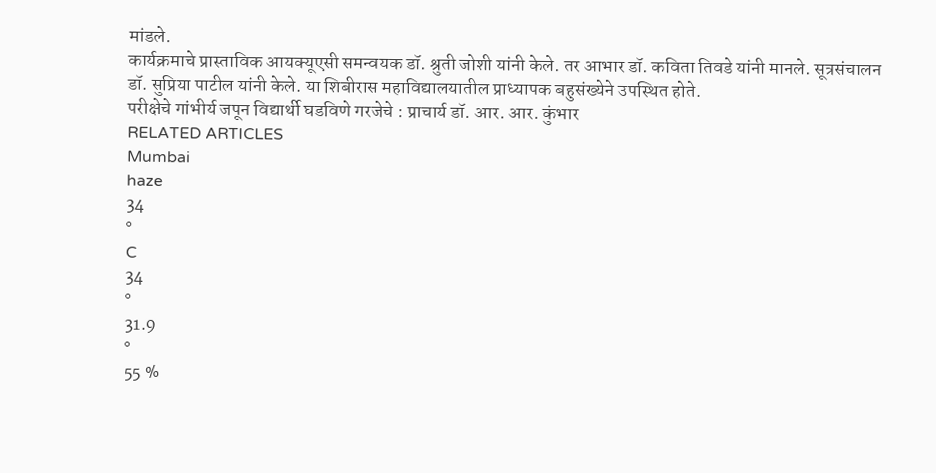मांडले.
कार्यक्रमाचे प्रास्ताविक आयक्यूएसी समन्वयक डॉ. श्रुती जोशी यांनी केले. तर आभार डॉ. कविता तिवडे यांनी मानले. सूत्रसंचालन डॉ. सुप्रिया पाटील यांनी केले. या शिबीरास महाविद्यालयातील प्राध्यापक बहुसंख्येने उपस्थित होते.
परीक्षेचे गांभीर्य जपून विद्यार्थी घडविणे गरजेचे : प्राचार्य डॉ. आर. आर. कुंभार
RELATED ARTICLES
Mumbai
haze
34
°
C
34
°
31.9
°
55 %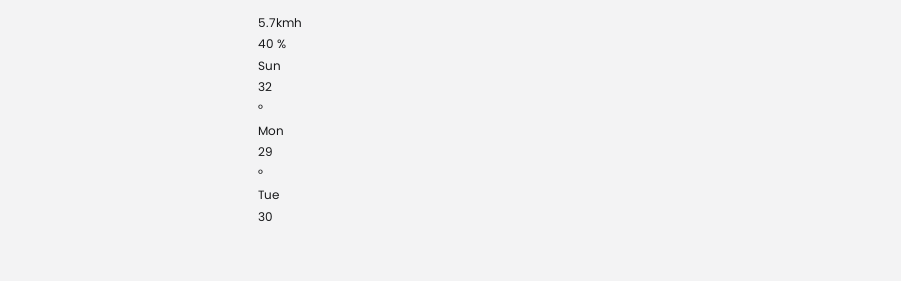5.7kmh
40 %
Sun
32
°
Mon
29
°
Tue
30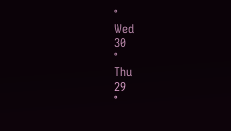°
Wed
30
°
Thu
29
°